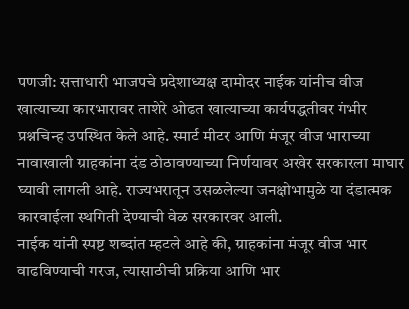पणजी: सत्ताधारी भाजपचे प्रदेशाध्यक्ष दामोदर नाईक यांनीच वीज खात्याच्या कारभारावर ताशेरे ओढत खात्याच्या कार्यपद्धतीवर गंभीर प्रश्नचिन्ह उपस्थित केले आहे. स्मार्ट मीटर आणि मंजूर वीज भाराच्या नावाखाली ग्राहकांना दंड ठोठावण्याच्या निर्णयावर अखेर सरकारला माघार घ्यावी लागली आहे. राज्यभरातून उसळलेल्या जनक्षोभामुळे या दंडात्मक कारवाईला स्थगिती देण्याची वेळ सरकारवर आली.
नाईक यांनी स्पष्ट शब्दांत म्हटले आहे की, ग्राहकांना मंजूर वीज भार वाढविण्याची गरज, त्यासाठीची प्रक्रिया आणि भार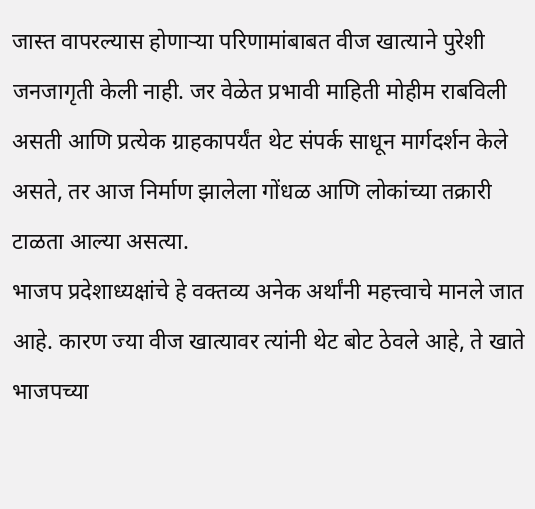जास्त वापरल्यास होणाऱ्या परिणामांबाबत वीज खात्याने पुरेशी जनजागृती केली नाही. जर वेळेत प्रभावी माहिती मोहीम राबविली असती आणि प्रत्येक ग्राहकापर्यंत थेट संपर्क साधून मार्गदर्शन केले असते, तर आज निर्माण झालेला गोंधळ आणि लोकांच्या तक्रारी टाळता आल्या असत्या.
भाजप प्रदेशाध्यक्षांचे हे वक्तव्य अनेक अर्थांनी महत्त्वाचे मानले जात आहे. कारण ज्या वीज खात्यावर त्यांनी थेट बोट ठेवले आहे, ते खाते भाजपच्या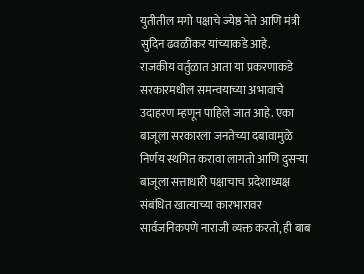युतीतील मगो पक्षाचे ज्येष्ठ नेते आणि मंत्री सुदिन ढवळीकर यांच्याकडे आहे.
राजकीय वर्तुळात आता या प्रकरणाकडे सरकारमधील समन्वयाच्या अभावाचे उदाहरण म्हणून पाहिले जात आहे. एका बाजूला सरकारला जनतेच्या दबावामुळे निर्णय स्थगित करावा लागतो आणि दुसऱ्या बाजूला सत्ताधारी पक्षाचाच प्रदेशाध्यक्ष संबंधित खात्याच्या कारभारावर सार्वजनिकपणे नाराजी व्यक्त करतो, ही बाब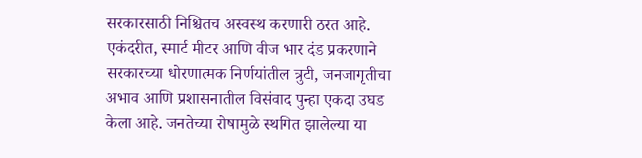सरकारसाठी निश्चितच अस्वस्थ करणारी ठरत आहे.
एकंदरीत, स्मार्ट मीटर आणि वीज भार दंड प्रकरणाने सरकारच्या धोरणात्मक निर्णयांतील त्रुटी, जनजागृतीचा अभाव आणि प्रशासनातील विसंवाद पुन्हा एकदा उघड केला आहे. जनतेच्या रोषामुळे स्थगित झालेल्या या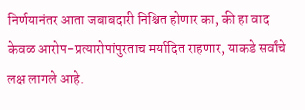निर्णयानंतर आता जबाबदारी निश्चित होणार का, की हा वाद केवळ आरोप-प्रत्यारोपांपुरताच मर्यादित राहणार, याकडे सर्वांचे लक्ष लागले आहे.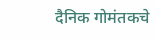दैनिक गोमंतकचे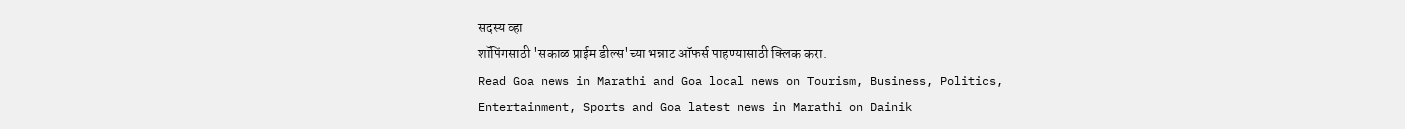सदस्य व्हा
शॉपिंगसाठी 'सकाळ प्राईम डील्स'च्या भन्नाट ऑफर्स पाहण्यासाठी क्लिक करा.
Read Goa news in Marathi and Goa local news on Tourism, Business, Politics, Entertainment, Sports and Goa latest news in Marathi on Dainik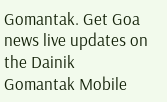Gomantak. Get Goa news live updates on the Dainik Gomantak Mobile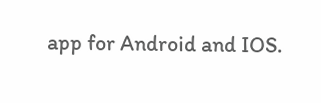app for Android and IOS.